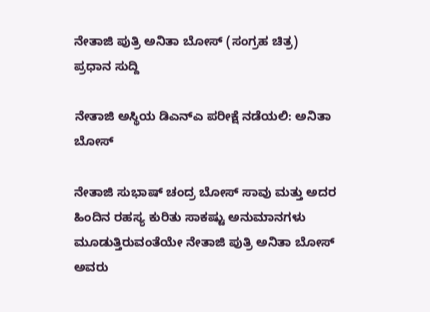ನೇತಾಜಿ ಪುತ್ರಿ ಅನಿತಾ ಬೋಸ್ (ಸಂಗ್ರಹ ಚಿತ್ರ)
ಪ್ರಧಾನ ಸುದ್ದಿ

ನೇತಾಜಿ ಅಸ್ಥಿಯ ಡಿಎನ್‍ಎ ಪರೀಕ್ಷೆ ನಡೆಯಲಿ: ಅನಿತಾ ಬೋಸ್

ನೇತಾಜಿ ಸುಭಾಷ್ ಚಂದ್ರ ಬೋಸ್ ಸಾವು ಮತ್ತು ಅದರ ಹಿಂದಿನ ರಹಸ್ಯ ಕುರಿತು ಸಾಕಷ್ಟು ಅನುಮಾನಗಳು ಮೂಡುತ್ತಿರುವಂತೆಯೇ ನೇತಾಜಿ ಪುತ್ರಿ ಅನಿತಾ ಬೋಸ್ ಅವರು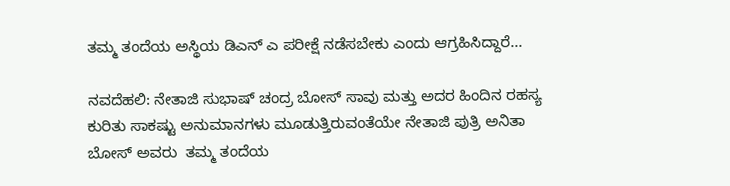ತಮ್ಮ ತಂದೆಯ ಅಸ್ಥಿಯ ಡಿಎನ್ ಎ ಪರೀಕ್ಷೆ ನಡೆಸಬೇಕು ಎಂದು ಆಗ್ರಹಿಸಿದ್ದಾರೆ...

ನವದೆಹಲಿ: ನೇತಾಜಿ ಸುಭಾಷ್ ಚಂದ್ರ ಬೋಸ್ ಸಾವು ಮತ್ತು ಅದರ ಹಿಂದಿನ ರಹಸ್ಯ ಕುರಿತು ಸಾಕಷ್ಟು ಅನುಮಾನಗಳು ಮೂಡುತ್ತಿರುವಂತೆಯೇ ನೇತಾಜಿ ಪುತ್ರಿ ಅನಿತಾ ಬೋಸ್ ಅವರು  ತಮ್ಮ ತಂದೆಯ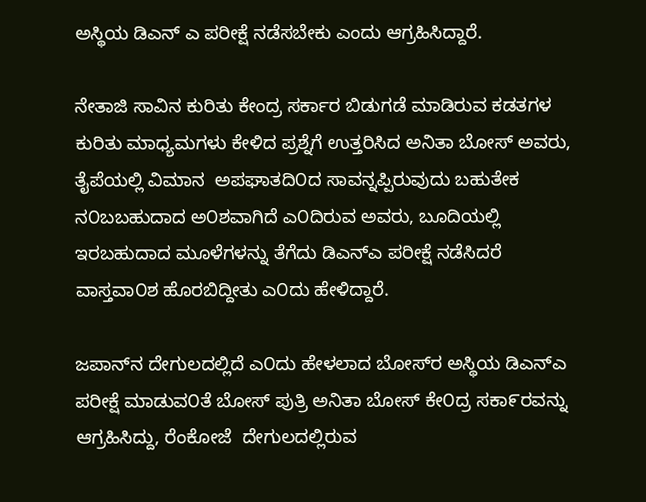ಅಸ್ಥಿಯ ಡಿಎನ್ ಎ ಪರೀಕ್ಷೆ ನಡೆಸಬೇಕು ಎಂದು ಆಗ್ರಹಿಸಿದ್ದಾರೆ.

ನೇತಾಜಿ ಸಾವಿನ ಕುರಿತು ಕೇಂದ್ರ ಸರ್ಕಾರ ಬಿಡುಗಡೆ ಮಾಡಿರುವ ಕಡತಗಳ ಕುರಿತು ಮಾಧ್ಯಮಗಳು ಕೇಳಿದ ಪ್ರಶ್ನೆಗೆ ಉತ್ತರಿಸಿದ ಅನಿತಾ ಬೋಸ್ ಅವರು, ತೈಪೆಯಲ್ಲಿ ವಿಮಾನ  ಅಪಘಾತದಿ೦ದ ಸಾವನ್ನಪ್ಪಿರುವುದು ಬಹುತೇಕ ನ೦ಬಬಹುದಾದ ಅ೦ಶವಾಗಿದೆ ಎ೦ದಿರುವ ಅವರು, ಬೂದಿಯಲ್ಲಿ ಇರಬಹುದಾದ ಮೂಳೆಗಳನ್ನು ತೆಗೆದು ಡಿಎನ್‍ಎ ಪರೀಕ್ಷೆ ನಡೆಸಿದರೆ  ವಾಸ್ತವಾ೦ಶ ಹೊರಬಿದ್ದೀತು ಎ೦ದು ಹೇಳಿದ್ದಾರೆ.

ಜಪಾನ್‍ನ ದೇಗುಲದಲ್ಲಿದೆ ಎ೦ದು ಹೇಳಲಾದ ಬೋಸ್‍ರ ಅಸ್ಥಿಯ ಡಿಎನ್‍ಎ ಪರೀಕ್ಷೆ ಮಾಡುವ೦ತೆ ಬೋಸ್ ಪುತ್ರಿ ಅನಿತಾ ಬೋಸ್ ಕೇ೦ದ್ರ ಸಕಾ೯ರವನ್ನು ಆಗ್ರಹಿಸಿದ್ದು, ರೆಂಕೋಜೆ  ದೇಗುಲದಲ್ಲಿರುವ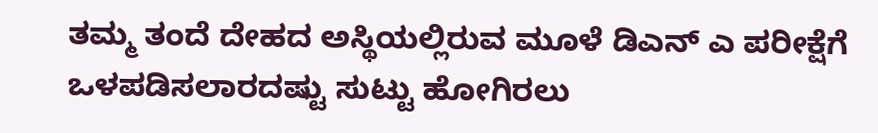ತಮ್ಮ ತಂದೆ ದೇಹದ ಅಸ್ಥಿಯಲ್ಲಿರುವ ಮೂಳೆ ಡಿಎನ್ ಎ ಪರೀಕ್ಷೆಗೆ ಒಳಪಡಿಸಲಾರದಷ್ಟು ಸುಟ್ಟು ಹೋಗಿರಲು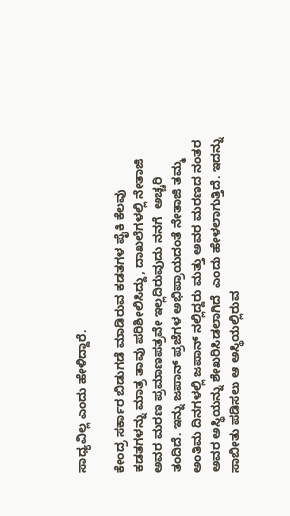ಸಾಧ್ಯವಿಲ್ಲ ಎಂದು ಹೇಳಿದ್ದಾರೆ.

ಕೇಂದ್ರ ಸರ್ಕಾರ ಬಿಡುಗಡೆ ಮಾಡಿರುವ ಕಡತಗಳ ಪೈಕಿ ಕೆಲವು ಕಡತಗಳನ್ನು ಮಾತ್ರ ತಾವು ಪರಿಶೀಲಿಸಿದ್ದು, ದಾಖಲೆಗಳಲ್ಲಿ ನೇತಾಜಿ ಅವರ ಮರಣ ಪ್ರಮಾಣಪತ್ರವೇ ಇಲ್ಲದಿರುವುದು ನನಗೆ  ಅಚ್ಚರಿ ತಂದಿದೆ. ಇನ್ನು ಜಪಾನ್ ಪ್ರಜೆಗಳ ಅಭಿಪ್ರಾಯದಂತೆ ನೇತಾಜಿ ತಮ್ಮ ಅಂತಿಮ ದಿನಗಳಲ್ಲಿ ಜಪಾನ್ ನಲ್ಲಿದ್ದರು ಮತ್ತು ಅವರ ಮರಣದ ನಂತರ ಅವರ ಅಸ್ಥಿಯನ್ನು ಶೇಖರಿಸಿಡಲಾಗಿದೆ  ಎಂದು ಹೇಳಲಾಗುತ್ತಿದೆ. ಇದನ್ನು ಸಾಬೀತು ಪಡಿಸಲು ಆ ಅಸ್ಥಿಯಲ್ಲಿರುವ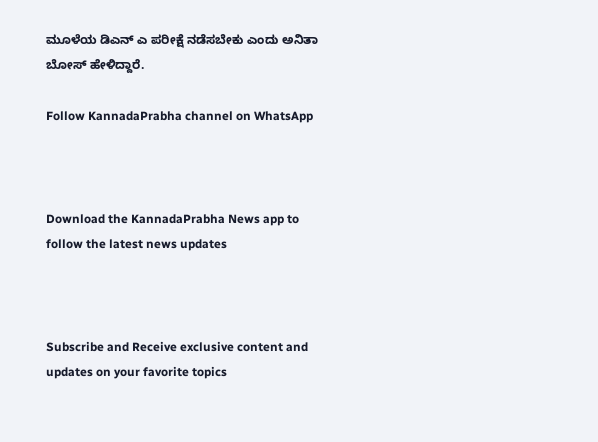ಮೂಳೆಯ ಡಿಎನ್ ಎ ಪರೀಕ್ಷೆ ನಡೆಸಬೇಕು ಎಂದು ಅನಿತಾ ಬೋಸ್ ಹೇಳಿದ್ದಾರೆ.

Follow KannadaPrabha channel on WhatsApp



Download the KannadaPrabha News app to follow the latest news updates



Subscribe and Receive exclusive content and updates on your favorite topics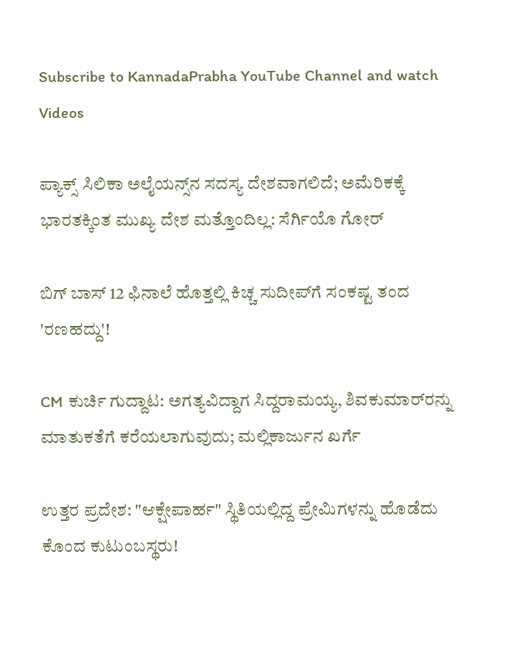Subscribe to KannadaPrabha YouTube Channel and watch Videos

ಪ್ಯಾಕ್ಸ್ ಸಿಲಿಕಾ ಅಲೈಯನ್ಸ್‌ನ ಸದಸ್ಯ ದೇಶವಾಗಲಿದೆ; ಅಮೆರಿಕಕ್ಕೆ ಭಾರತಕ್ಕಿಂತ ಮುಖ್ಯ ದೇಶ ಮತ್ತೊಂದಿಲ್ಲ: ಸೆರ್ಗಿಯೊ ಗೋರ್

ಬಿಗ್ ಬಾಸ್ 12 ಫಿನಾಲೆ ಹೊತ್ತಲ್ಲಿ ಕಿಚ್ಚ ಸುದೀಪ್‌ಗೆ ಸಂಕಷ್ಟ ತಂದ 'ರಣಹದ್ದು'!

CM ಕುರ್ಚಿ ಗುದ್ದಾಟ: ಅಗತ್ಯವಿದ್ದಾಗ ಸಿದ್ದರಾಮಯ್ಯ, ಶಿವಕುಮಾರ್‌ರನ್ನು ಮಾತುಕತೆಗೆ ಕರೆಯಲಾಗುವುದು; ಮಲ್ಲಿಕಾರ್ಜುನ ಖರ್ಗೆ

ಉತ್ತರ ಪ್ರದೇಶ: "ಆಕ್ಷೇಪಾರ್ಹ" ಸ್ಥಿತಿಯಲ್ಲಿದ್ದ ಪ್ರೇಮಿಗಳನ್ನು ಹೊಡೆದು ಕೊಂದ ಕುಟುಂಬಸ್ಥರು!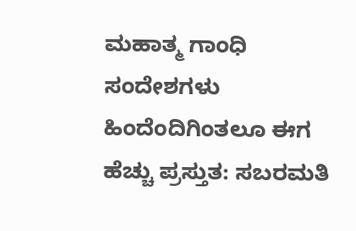ಮಹಾತ್ಮ ಗಾಂಧಿ ಸಂದೇಶಗಳು ಹಿಂದೆಂದಿಗಿಂತಲೂ ಈಗ ಹೆಚ್ಚು ಪ್ರಸ್ತುತ: ಸಬರಮತಿ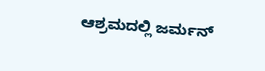ಆಶ್ರಮದಲ್ಲಿ ಜರ್ಮನ್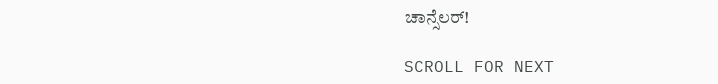ಚಾನ್ಸೆಲರ್!

SCROLL FOR NEXT